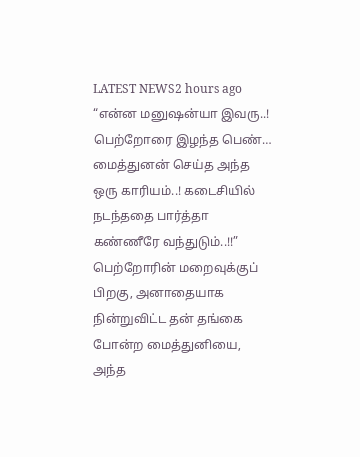LATEST NEWS2 hours ago
“என்ன மனுஷன்யா இவரு..! பெற்றோரை இழந்த பெண்… மைத்துனன் செய்த அந்த ஒரு காரியம்..! கடைசியில் நடந்ததை பார்த்தா கண்ணீரே வந்துடும்..!!”
பெற்றோரின் மறைவுக்குப் பிறகு, அனாதையாக நின்றுவிட்ட தன் தங்கை போன்ற மைத்துனியை, அந்த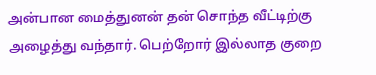அன்பான மைத்துனன் தன் சொந்த வீட்டிற்கு அழைத்து வந்தார். பெற்றோர் இல்லாத குறை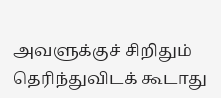அவளுக்குச் சிறிதும் தெரிந்துவிடக் கூடாது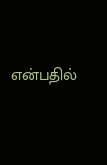என்பதில்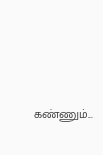கண்ணும்...